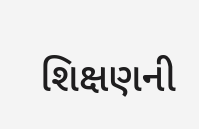શિક્ષણની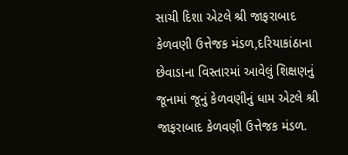સાચી દિશા એટલે શ્રી જાફરાબાદ કેળવણી ઉત્તેજક મંડળ,દરિયાકાંઠાના છેવાડાના વિસ્તારમાં આવેલું શિક્ષણનું જૂનામાં જૂનું કેળવણીનું ધામ એટલે શ્રી જાફરાબાદ કેળવણી ઉત્તેજક મંડળ.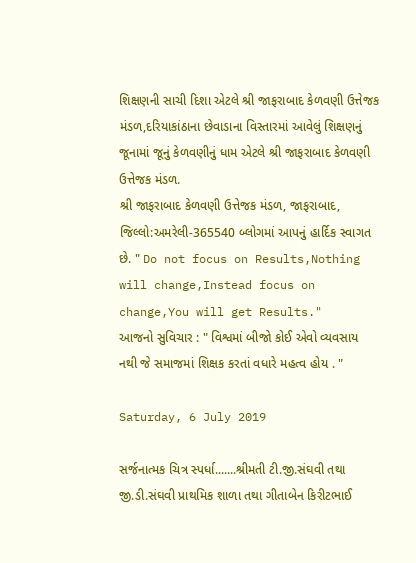શિક્ષણની સાચી દિશા એટલે શ્રી જાફરાબાદ કેળવણી ઉત્તેજક મંડળ,દરિયાકાંઠાના છેવાડાના વિસ્તારમાં આવેલું શિક્ષણનું જૂનામાં જૂનું કેળવણીનું ધામ એટલે શ્રી જાફરાબાદ કેળવણી ઉત્તેજક મંડળ.
શ્રી જાફરાબાદ કેળવણી ઉત્તેજક મંડળ, જાફરાબાદ, જિલ્લો:અમરેલી-365540 બ્લોગમાં આપનું હાર્દિક સ્વાગત છે. " Do not focus on Results,Nothing will change,Instead focus on change,You will get Results."
આજનો સુવિચાર : " વિશ્વમાં બીજો કોઈ એવો વ્યવસાય નથી જે સમાજમાં શિક્ષક કરતાં વધારે મહત્વ હોય . "

Saturday, 6 July 2019

સર્જનાત્મક ચિત્ર સ્પર્ધા.......શ્રીમતી ટી.જી.સંઘવી તથા જી.ડી.સંઘવી પ્રાથમિક શાળા તથા ગીતાબેન કિરીટભાઈ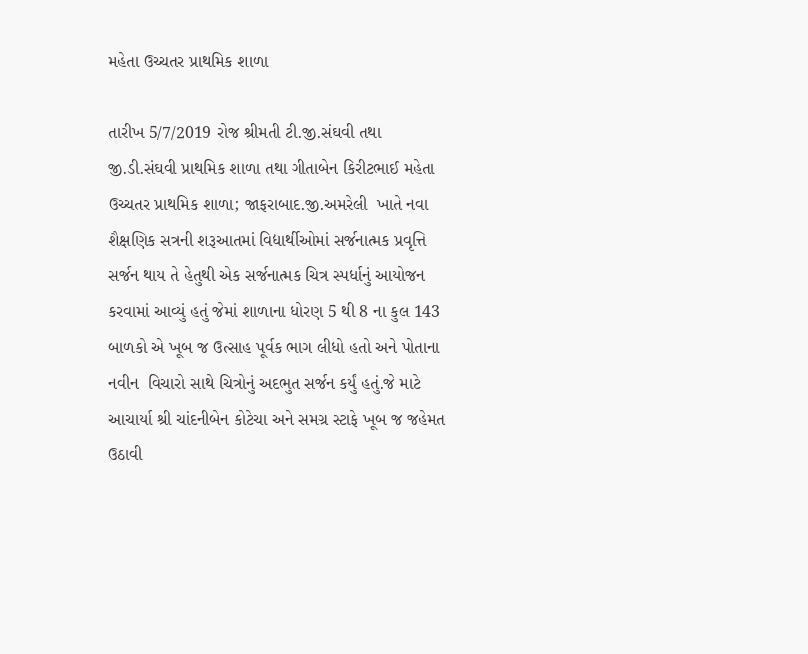મહેતા ઉચ્ચતર પ્રાથમિક શાળા

તારીખ 5/7/2019 રોજ શ્રીમતી ટી.જી.સંઘવી તથા જી.ડી.સંઘવી પ્રાથમિક શાળા તથા ગીતાબેન કિરીટભાઈ મહેતા ઉચ્ચતર પ્રાથમિક શાળા; જાફરાબાદ.જી.અમરેલી  ખાતે નવા શૈક્ષણિક સત્રની શરૂઆતમાં વિદ્યાર્થીઓમાં સર્જનાત્મક પ્રવૃત્તિ સર્જન થાય તે હેતુથી એક સર્જનાત્મક ચિત્ર સ્પર્ધાનું આયોજન કરવામાં આવ્યું હતું જેમાં શાળાના ધોરણ 5 થી 8 ના કુલ 143 બાળકો એ ખૂબ જ ઉત્સાહ પૂર્વક ભાગ લીધો હતો અને પોતાના નવીન  વિચારો સાથે ચિત્રોનું અદભુત સર્જન કર્યું હતું.જે માટે આચાર્યા શ્રી ચાંદનીબેન કોટેચા અને સમગ્ર સ્ટાફે ખૂબ જ જહેમત ઉઠાવી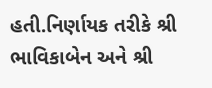હતી.નિર્ણાયક તરીકે શ્રી ભાવિકાબેન અને શ્રી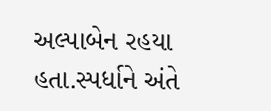અલ્પાબેન રહયા હતા.સ્પર્ધાને અંતે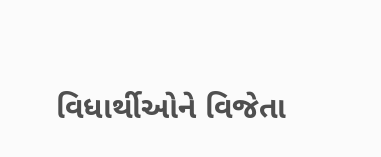વિધાર્થીઓને વિજેતા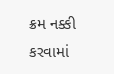ક્રમ નક્કી કરવામાં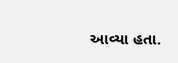આવ્યા હતા.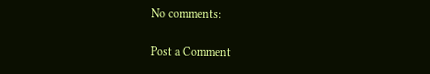No comments:

Post a Comment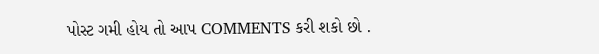પોસ્ટ ગમી હોય તો આપ COMMENTS કરી શકો છો .